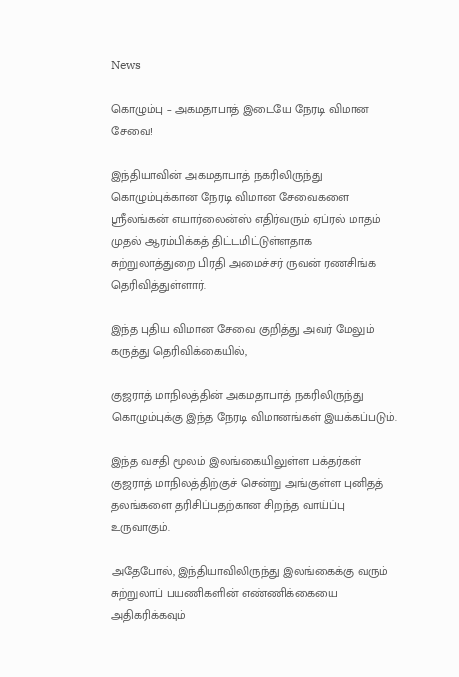News

கொழும்பு – அகமதாபாத் இடையே நேரடி விமான சேவை!

இந்தியாவின் அகமதாபாத் நகரிலிருந்து கொழும்புக்கான நேரடி விமான சேவைகளை ஸ்ரீலங்கன் எயார்லைன்ஸ் எதிர்வரும் ஏப்ரல் மாதம் முதல் ஆரம்பிக்கத் திட்டமிட்டுள்ளதாக சுற்றுலாத்துறை பிரதி அமைச்சர் ருவன் ரணசிங்க தெரிவித்துள்ளார்.

இந்த புதிய விமான சேவை குறித்து அவர் மேலும் கருத்து தெரிவிக்கையில்,

குஜராத் மாநிலத்தின் அகமதாபாத் நகரிலிருந்து கொழும்புக்கு இந்த நேரடி விமானங்கள் இயக்கப்படும்.

இந்த வசதி மூலம் இலங்கையிலுள்ள பக்தர்கள் குஜராத் மாநிலத்திற்குச் சென்று அங்குள்ள புனிதத் தலங்களை தரிசிப்பதற்கான சிறந்த வாய்ப்பு உருவாகும்.

அதேபோல், இந்தியாவிலிருந்து இலங்கைக்கு வரும் சுற்றுலாப் பயணிகளின் எண்ணிக்கையை அதிகரிக்கவும்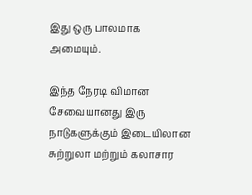இது ஒரு பாலமாக அமையும்.

இந்த நேரடி விமான சேவையானது இரு நாடுகளுக்கும் இடையிலான சுற்றுலா மற்றும் கலாசார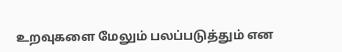உறவுகளை மேலும் பலப்படுத்தும் என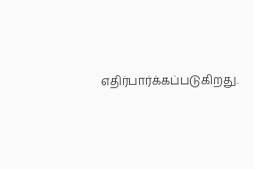எதிர்பார்க்கப்படுகிறது.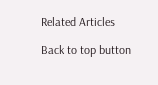Related Articles

Back to top button